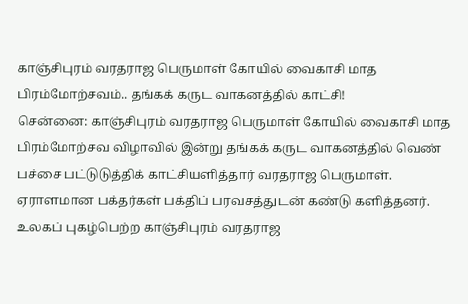காஞ்சிபுரம் வரதராஜ பெருமாள் கோயில் வைகாசி மாத பிரம்மோற்சவம்.. தங்கக் கருட வாகனத்தில் காட்சி!
சென்னை: காஞ்சிபுரம் வரதராஜ பெருமாள் கோயில் வைகாசி மாத பிரம்மோற்சவ விழாவில் இன்று தங்கக் கருட வாகனத்தில் வெண் பச்சை பட்டுடுத்திக் காட்சியளித்தார் வரதராஜ பெருமாள். ஏராளமான பக்தர்கள் பக்திப் பரவசத்துடன் கண்டு களித்தனர்.
உலகப் புகழ்பெற்ற காஞ்சிபுரம் வரதராஜ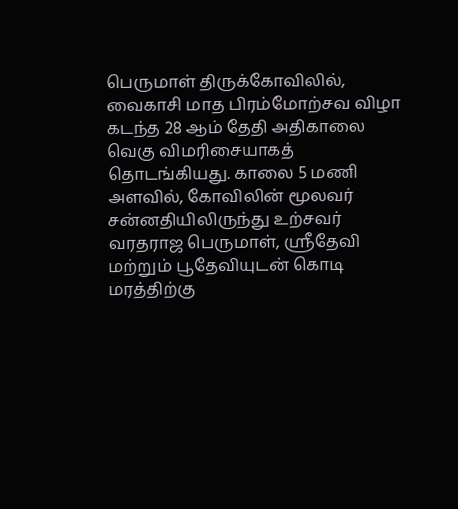பெருமாள் திருக்கோவிலில், வைகாசி மாத பிரம்மோற்சவ விழா கடந்த 28 ஆம் தேதி அதிகாலை வெகு விமரிசையாகத் தொடங்கியது. காலை 5 மணி அளவில், கோவிலின் மூலவர் சன்னதியிலிருந்து உற்சவர் வரதராஜ பெருமாள், ஸ்ரீதேவி மற்றும் பூதேவியுடன் கொடி மரத்திற்கு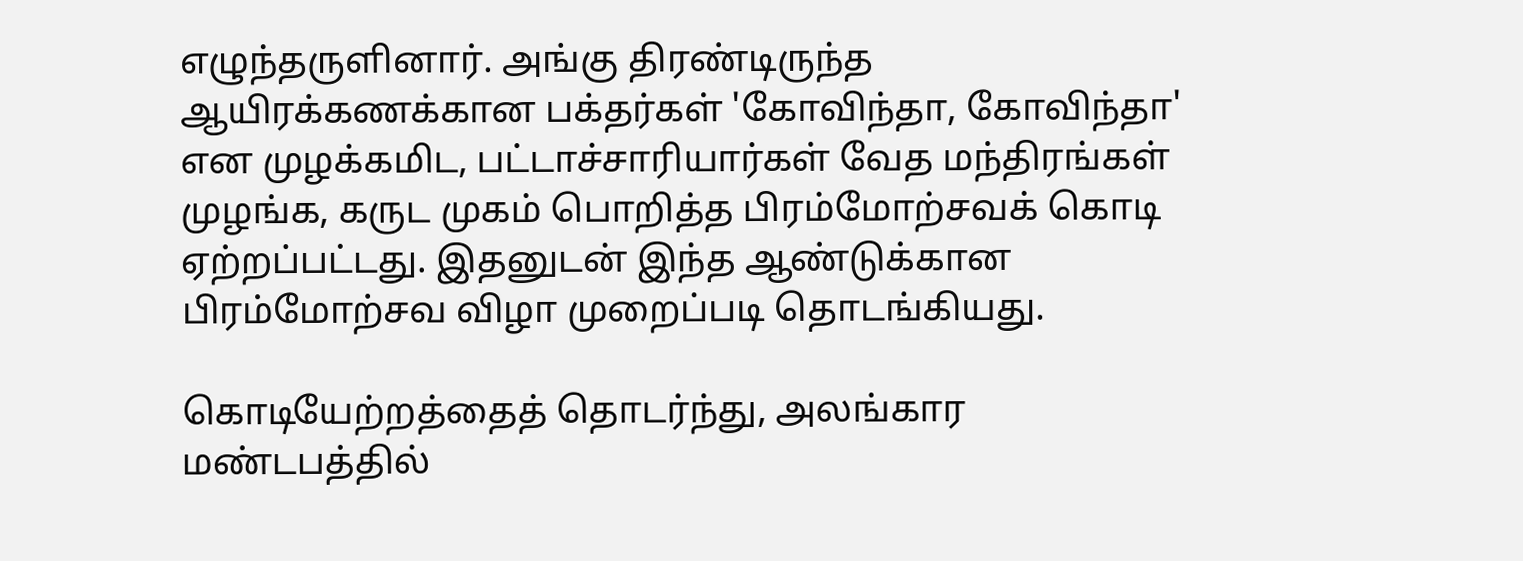எழுந்தருளினார். அங்கு திரண்டிருந்த ஆயிரக்கணக்கான பக்தர்கள் 'கோவிந்தா, கோவிந்தா' என முழக்கமிட, பட்டாச்சாரியார்கள் வேத மந்திரங்கள் முழங்க, கருட முகம் பொறித்த பிரம்மோற்சவக் கொடி ஏற்றப்பட்டது. இதனுடன் இந்த ஆண்டுக்கான பிரம்மோற்சவ விழா முறைப்படி தொடங்கியது.

கொடியேற்றத்தைத் தொடர்ந்து, அலங்கார மண்டபத்தில்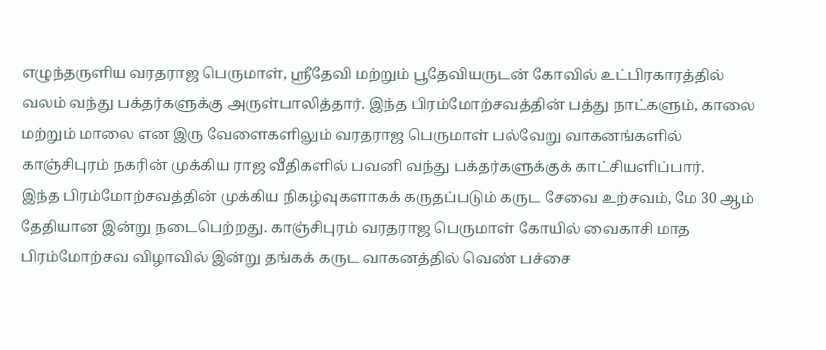எழுந்தருளிய வரதராஜ பெருமாள், ஸ்ரீதேவி மற்றும் பூதேவியருடன் கோவில் உட்பிரகாரத்தில் வலம் வந்து பக்தர்களுக்கு அருள்பாலித்தார். இந்த பிரம்மோற்சவத்தின் பத்து நாட்களும், காலை மற்றும் மாலை என இரு வேளைகளிலும் வரதராஜ பெருமாள் பல்வேறு வாகனங்களில் காஞ்சிபுரம் நகரின் முக்கிய ராஜ வீதிகளில் பவனி வந்து பக்தர்களுக்குக் காட்சியளிப்பார்.
இந்த பிரம்மோற்சவத்தின் முக்கிய நிகழ்வுகளாகக் கருதப்படும் கருட சேவை உற்சவம், மே 30 ஆம் தேதியான இன்று நடைபெற்றது. காஞ்சிபுரம் வரதராஜ பெருமாள் கோயில் வைகாசி மாத பிரம்மோற்சவ விழாவில் இன்று தங்கக் கருட வாகனத்தில் வெண் பச்சை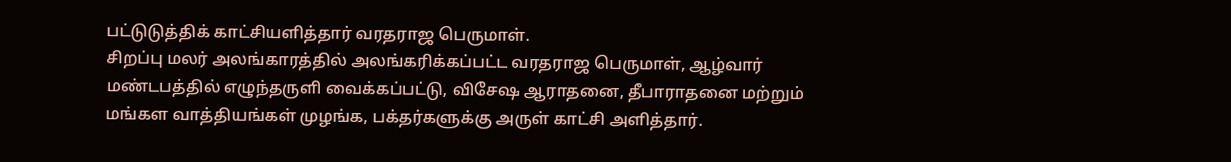பட்டுடுத்திக் காட்சியளித்தார் வரதராஜ பெருமாள்.
சிறப்பு மலர் அலங்காரத்தில் அலங்கரிக்கப்பட்ட வரதராஜ பெருமாள், ஆழ்வார் மண்டபத்தில் எழுந்தருளி வைக்கப்பட்டு, விசேஷ ஆராதனை, தீபாராதனை மற்றும் மங்கள வாத்தியங்கள் முழங்க, பக்தர்களுக்கு அருள் காட்சி அளித்தார்.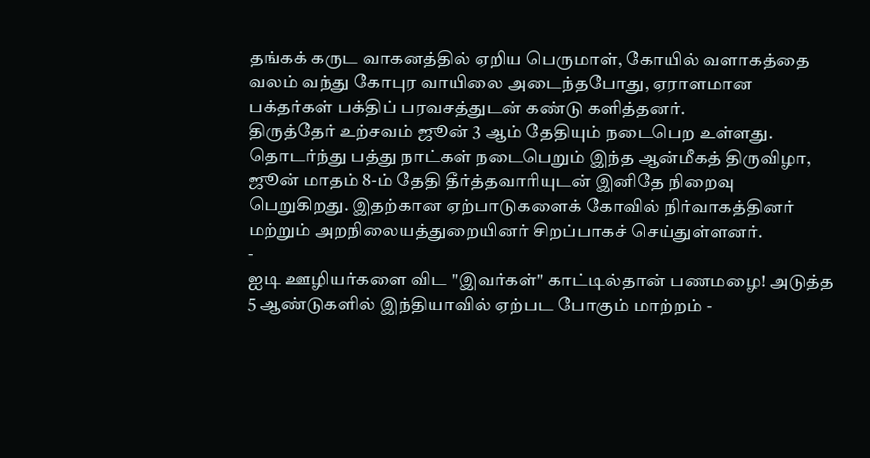தங்கக் கருட வாகனத்தில் ஏறிய பெருமாள், கோயில் வளாகத்தை வலம் வந்து கோபுர வாயிலை அடைந்தபோது, ஏராளமான பக்தர்கள் பக்திப் பரவசத்துடன் கண்டு களித்தனர்.
திருத்தேர் உற்சவம் ஜூன் 3 ஆம் தேதியும் நடைபெற உள்ளது. தொடர்ந்து பத்து நாட்கள் நடைபெறும் இந்த ஆன்மீகத் திருவிழா, ஜூன் மாதம் 8-ம் தேதி தீர்த்தவாரியுடன் இனிதே நிறைவு பெறுகிறது. இதற்கான ஏற்பாடுகளைக் கோவில் நிர்வாகத்தினர் மற்றும் அறநிலையத்துறையினர் சிறப்பாகச் செய்துள்ளனர்.
-
ஐடி ஊழியர்களை விட "இவர்கள்" காட்டில்தான் பணமழை! அடுத்த 5 ஆண்டுகளில் இந்தியாவில் ஏற்பட போகும் மாற்றம் -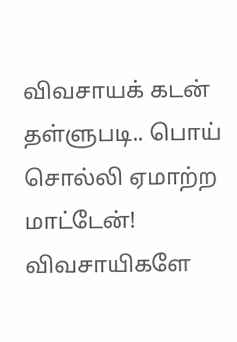விவசாயக் கடன் தள்ளுபடி.. பொய் சொல்லி ஏமாற்ற மாட்டேன்! விவசாயிகளே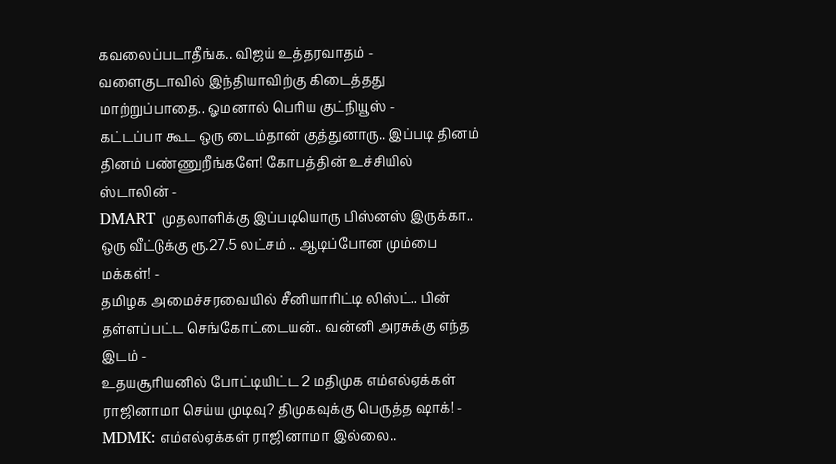கவலைப்படாதீங்க.. விஜய் உத்தரவாதம் -
வளைகுடாவில் இந்தியாவிற்கு கிடைத்தது மாற்றுப்பாதை.. ஓமனால் பெரிய குட்நியூஸ் -
கட்டப்பா கூட ஒரு டைம்தான் குத்துனாரு.. இப்படி தினம் தினம் பண்ணுறீங்களே! கோபத்தின் உச்சியில் ஸ்டாலின் -
DMART முதலாளிக்கு இப்படியொரு பிஸ்னஸ் இருக்கா.. ஒரு வீட்டுக்கு ரூ.27.5 லட்சம் .. ஆடிப்போன மும்பை மக்கள்! -
தமிழக அமைச்சரவையில் சீனியாரிட்டி லிஸ்ட்.. பின் தள்ளப்பட்ட செங்கோட்டையன்.. வன்னி அரசுக்கு எந்த இடம் -
உதயசூரியனில் போட்டியிட்ட 2 மதிமுக எம்எல்ஏக்கள் ராஜினாமா செய்ய முடிவு? திமுகவுக்கு பெருத்த ஷாக்! -
MDMK: எம்எல்ஏக்கள் ராஜினாமா இல்லை..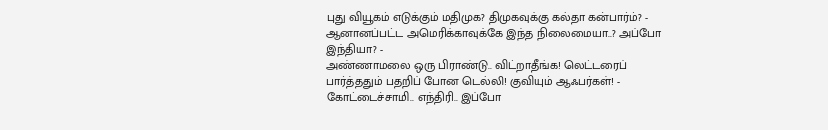புது வியூகம் எடுக்கும் மதிமுக? திமுகவுக்கு கல்தா கன்பார்ம்? -
ஆனானப்பட்ட அமெரிக்காவுக்கே இந்த நிலைமையா..? அப்போ இந்தியா? -
அண்ணாமலை ஒரு பிராண்டு.. விட்றாதீங்க! லெட்டரைப் பார்த்ததும் பதறிப் போன டெல்லி! குவியும் ஆஃபர்கள்! -
கோட்டைச்சாமி.. எந்திரி.. இப்போ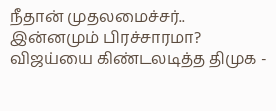நீதான் முதலமைச்சர்.. இன்னமும் பிரச்சாரமா? விஜய்யை கிண்டலடித்த திமுக -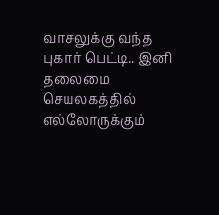வாசலுக்கு வந்த புகார் பெட்டி.. இனி தலைமை செயலகத்தில் எல்லோருக்கும்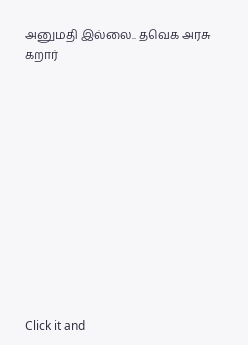அனுமதி இல்லை.. தவெக அரசு கறார்












Click it and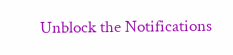Unblock the Notifications